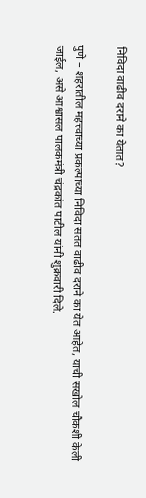निविदा वाढीव दराने का येतात?

पुणे – शहरातील महत्त्वाच्या प्रकल्पाच्या निविदा सतत वाढीव दराने का येत आहेत, याची सखोल चौकशी केली जाईल, असे आश्वासल पालकमंत्री चंद्रकांत पाटील यांनी शुक्रवारी दिले.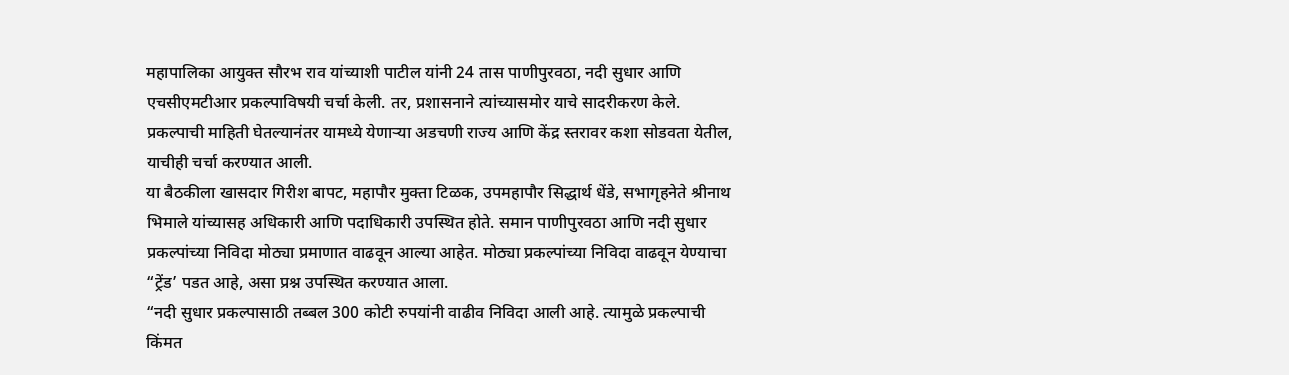महापालिका आयुक्त सौरभ राव यांच्याशी पाटील यांनी 24 तास पाणीपुरवठा, नदी सुधार आणि एचसीएमटीआर प्रकल्पाविषयी चर्चा केली. तर, प्रशासनाने त्यांच्यासमोर याचे सादरीकरण केले. प्रकल्पाची माहिती घेतल्यानंतर यामध्ये येणाऱ्या अडचणी राज्य आणि केंद्र स्तरावर कशा सोडवता येतील, याचीही चर्चा करण्यात आली.
या बैठकीला खासदार गिरीश बापट, महापौर मुक्ता टिळक, उपमहापौर सिद्धार्थ धेंडे, सभागृहनेते श्रीनाथ भिमाले यांच्यासह अधिकारी आणि पदाधिकारी उपस्थित होते. समान पाणीपुरवठा आणि नदी सुधार प्रकल्पांच्या निविदा मोठ्या प्रमाणात वाढवून आल्या आहेत. मोठ्या प्रकल्पांच्या निविदा वाढवून येण्याचा “ट्रेंड’ पडत आहे, असा प्रश्न उपस्थित करण्यात आला.
“नदी सुधार प्रकल्पासाठी तब्बल 300 कोटी रुपयांनी वाढीव निविदा आली आहे. त्यामुळे प्रकल्पाची किंमत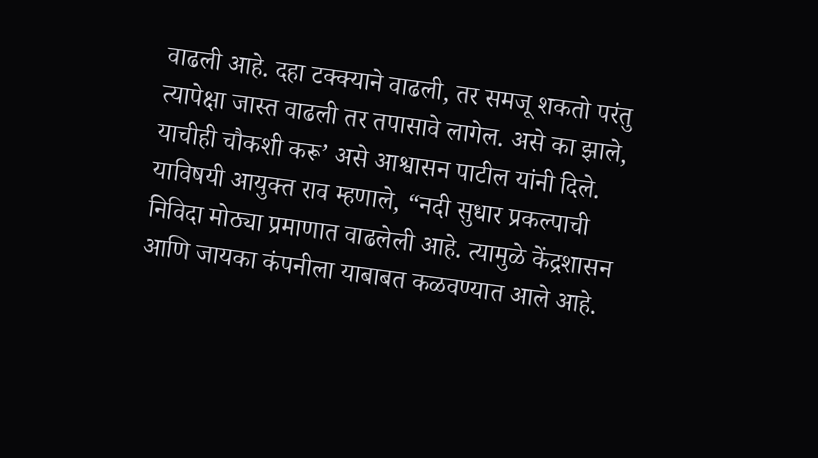वाढली आहे. दहा टक्क्याने वाढली, तर समजू शकतो परंतु त्यापेक्षा जास्त वाढली तर तपासावे लागेल. असे का झाले, याचीही चौकशी करू’ असे आश्वासन पाटील यांनी दिले.
याविषयी आयुक्त राव म्हणाले, “नदी सुधार प्रकल्पाची निविदा मोठ्या प्रमाणात वाढलेली आहे. त्यामुळे केंद्रशासन आणि जायका कंपनीला याबाबत कळवण्यात आले आहे.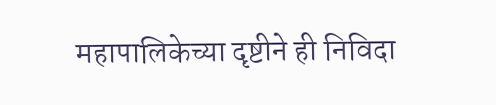महापालिकेच्या दृष्टीने ही निविदा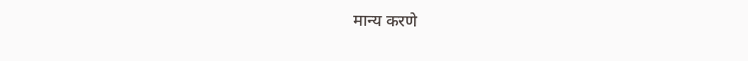मान्य करणे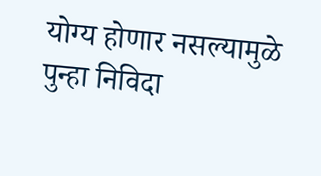योग्य होणार नसल्यामुळे पुन्हा निविदा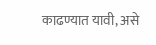काढण्यात यावी, असे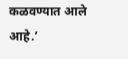कळवण्यात आले आहे.’